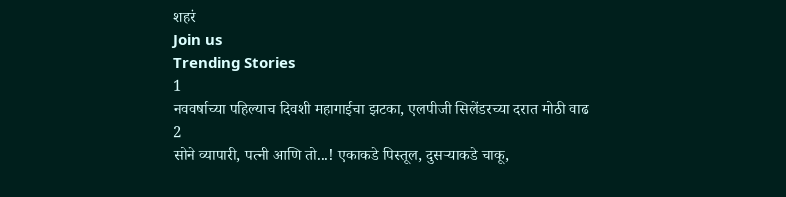शहरं
Join us
Trending Stories
1
नववर्षाच्या पहिल्याच दिवशी महागाईचा झटका, एलपीजी सिलेंडरच्या दरात मोठी वाढ
2
सोने व्यापारी, पत्नी आणि तो...! एकाकडे पिस्तूल, दुसऱ्याकडे चाकू,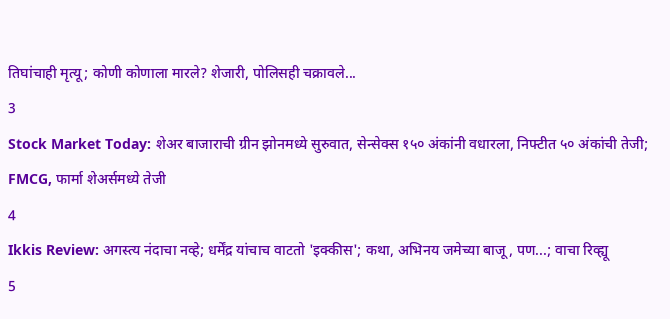तिघांचाही मृत्यू; कोणी कोणाला मारले? शेजारी, पोलिसही चक्रावले...
3
Stock Market Today: शेअर बाजाराची ग्रीन झोनमध्ये सुरुवात, सेन्सेक्स १५० अंकांनी वधारला, निफ्टीत ५० अंकांची तेजी; FMCG, फार्मा शेअर्समध्ये तेजी
4
Ikkis Review: अगस्त्य नंदाचा नव्हे; धर्मेंद्र यांचाच वाटतो 'इक्कीस'; कथा, अभिनय जमेच्या बाजू, पण...; वाचा रिव्ह्यू
5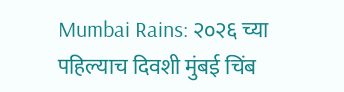Mumbai Rains: २०२६ च्या पहिल्याच दिवशी मुंबई चिंब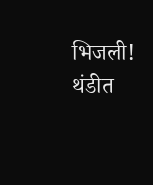भिजली! थंडीत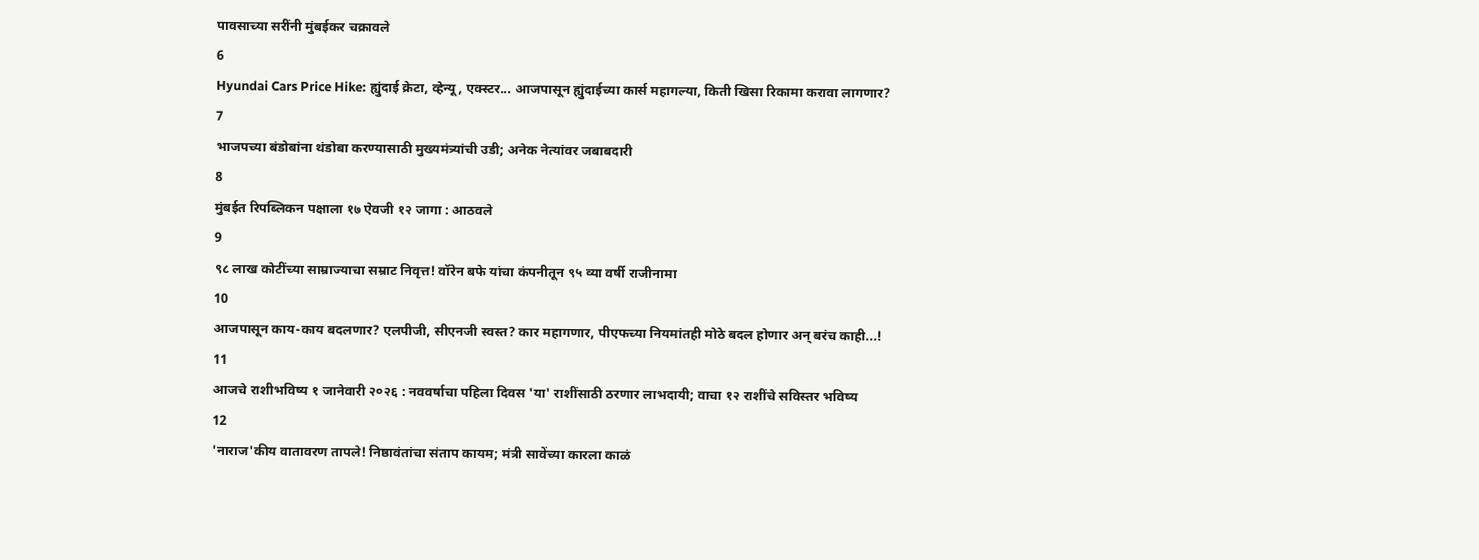पावसाच्या सरींनी मुंबईकर चक्रावले
6
Hyundai Cars Price Hike: ह्युंदाई क्रेटा, व्हेन्यू, एक्स्टर... आजपासून ह्युंदाईच्या कार्स महागल्या, किती खिसा रिकामा करावा लागणार?
7
भाजपच्या बंडोबांना थंडोबा करण्यासाठी मुख्यमंत्र्यांची उडी; अनेक नेत्यांवर जबाबदारी
8
मुंबईत रिपब्लिकन पक्षाला १७ ऐवजी १२ जागा : आठवले
9
९८ लाख कोटींच्या साम्राज्याचा सम्राट निवृत्त! वॉरेन बफे यांचा कंपनीतून ९५ व्या वर्षी राजीनामा
10
आजपासून काय-काय बदलणार? एलपीजी, सीएनजी स्वस्त? कार महागणार, पीएफच्या नियमांतही मोठे बदल होणार अन् बरंच काही...!
11
आजचे राशीभविष्य १ जानेवारी २०२६ : नववर्षाचा पहिला दिवस 'या' राशींसाठी ठरणार लाभदायी; वाचा १२ राशींचे सविस्तर भविष्य
12
'नाराज'कीय वातावरण तापले! निष्ठावंतांचा संताप कायम; मंत्री सावेंच्या कारला काळं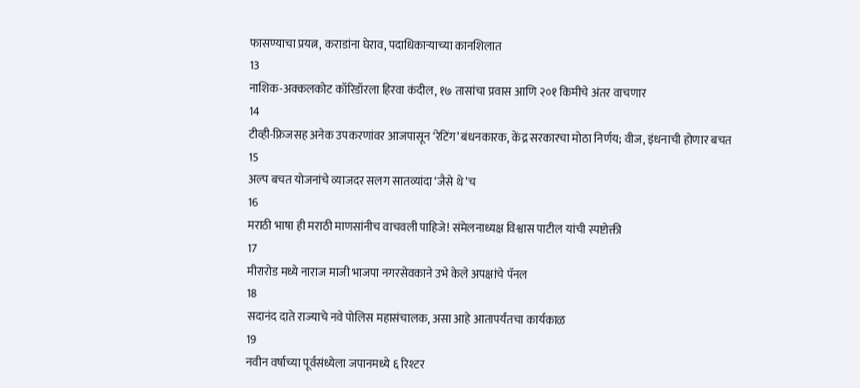फासण्याचा प्रयत्न, कराडांना घेराव, पदाधिकाऱ्याच्या कानशिलात
13
नाशिक-अक्कलकोट कॉरिडॉरला हिरवा कंदील, १७ तासांचा प्रवास आणि २०१ किमीचे अंतर वाचणार
14
टीव्ही-फ्रिजसह अनेक उपकरणांवर आजपासून ‘रेटिंग’ बंधनकारक, केंद्र सरकारचा मोठा निर्णय; वीज, इंधनाची होणार बचत
15
अल्प बचत योजनांचे व्याजदर सलग सातव्यांदा ‘जैसे थे’च
16
मराठी भाषा ही मराठी माणसांनीच वाचवली पाहिजे! संमेलनाध्यक्ष विश्वास पाटील यांची स्पष्टोक्ती
17
मीरारोड मध्ये नाराज माजी भाजपा नगरसेवकाने उभे केले अपक्षांचे पॅनल
18
सदानंद दाते राज्याचे नवे पोलिस महासंचालक, असा आहे आतापर्यंतचा कार्यकाळ
19
नवीन वर्षाच्या पूर्वसंध्येला जपानमध्ये ६ रिश्टर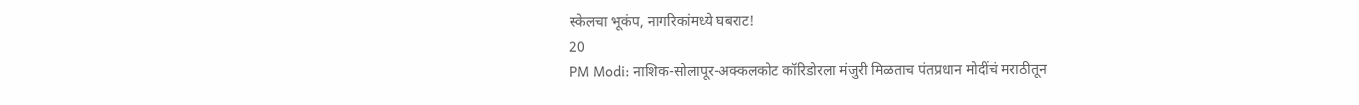स्केलचा भूकंप, नागरिकांमध्ये घबराट!
20
PM Modi: नाशिक-सोलापूर-अक्कलकोट कॉरिडोरला मंजुरी मिळताच पंतप्रधान मोदींचं मराठीतून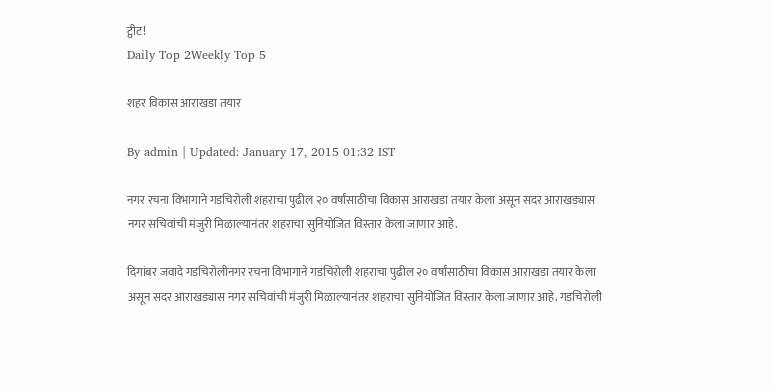ट्वीट!
Daily Top 2Weekly Top 5

शहर विकास आराखडा तयार

By admin | Updated: January 17, 2015 01:32 IST

नगर रचना विभागाने गडचिरोली शहराचा पुढील २० वर्षांसाठीचा विकास आराखडा तयार केला असून सदर आराखड्यास नगर सचिवांची मंजुरी मिळाल्यानंतर शहराचा सुनियोजित विस्तार केला जाणार आहे.

दिगांबर जवादे गडचिरोलीनगर रचना विभागाने गडचिरोली शहराचा पुढील २० वर्षांसाठीचा विकास आराखडा तयार केला असून सदर आराखड्यास नगर सचिवांची मंजुरी मिळाल्यानंतर शहराचा सुनियोजित विस्तार केला जाणार आहे. गडचिरोली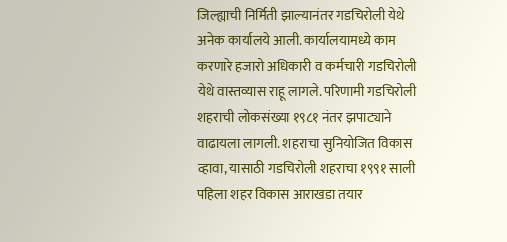जिल्ह्याची निर्मिती झाल्यानंतर गडचिरोली येथे अनेक कार्यालये आली. कार्यालयामध्ये काम करणारे हजारो अधिकारी व कर्मचारी गडचिरोली येथे वास्तव्यास राहू लागले. परिणामी गडचिरोली शहराची लोकसंख्या १९८१ नंतर झपाट्याने वाढायला लागली. शहराचा सुनियोजित विकास व्हावा, यासाठी गडचिरोली शहराचा १९९१ साली पहिला शहर विकास आराखडा तयार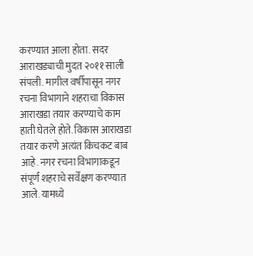करण्यात आला होता. सदर आराखड्याची मुदत २०११ साली संपली. मागील वर्षीपासून नगर रचना विभागाने शहराचा विकास आराखडा तयार करण्याचे काम हाती घेतले होते. विकास आराखडा तयार करणे अत्यंत किचकट बाब आहे. नगर रचना विभागाकडून संपूर्ण शहराचे सर्वेक्षण करण्यात आले. यामध्ये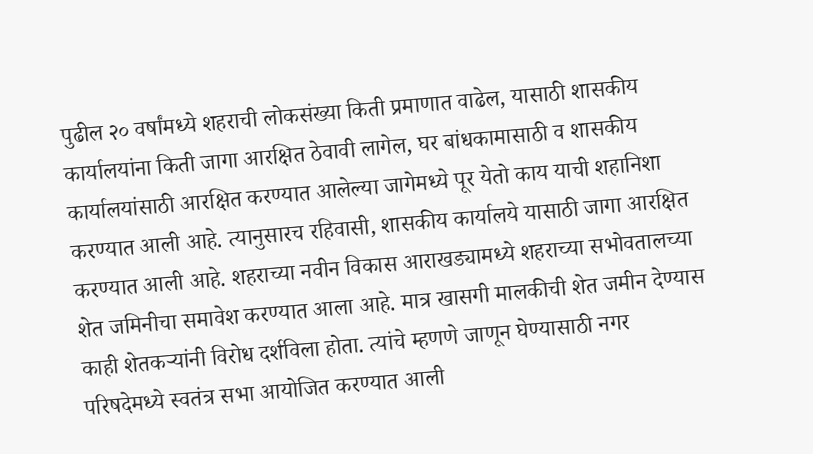पुढील २० वर्षांमध्ये शहराची लोकसंख्या किती प्रमाणात वाढेल, यासाठी शासकीय कार्यालयांना किती जागा आरक्षित ठेवावी लागेल, घर बांधकामासाठी व शासकीय कार्यालयांसाठी आरक्षित करण्यात आलेल्या जागेमध्ये पूर येतो काय याची शहानिशा करण्यात आली आहे. त्यानुसारच रहिवासी, शासकीय कार्यालये यासाठी जागा आरक्षित करण्यात आली आहे. शहराच्या नवीन विकास आराखड्यामध्ये शहराच्या सभोवतालच्या शेत जमिनीचा समावेश करण्यात आला आहे. मात्र खासगी मालकीची शेत जमीन देण्यास काही शेतकऱ्यांनी विरोध दर्शविला होता. त्यांचे म्हणणे जाणून घेण्यासाठी नगर परिषदेमध्ये स्वतंत्र सभा आयोजित करण्यात आली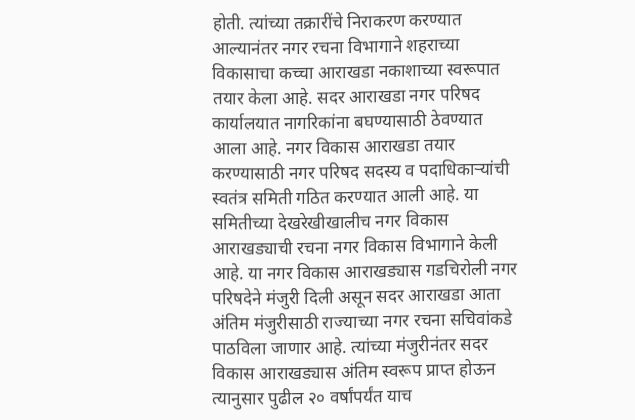होती. त्यांच्या तक्रारींचे निराकरण करण्यात आल्यानंतर नगर रचना विभागाने शहराच्या विकासाचा कच्चा आराखडा नकाशाच्या स्वरूपात तयार केला आहे. सदर आराखडा नगर परिषद कार्यालयात नागरिकांना बघण्यासाठी ठेवण्यात आला आहे. नगर विकास आराखडा तयार करण्यासाठी नगर परिषद सदस्य व पदाधिकाऱ्यांची स्वतंत्र समिती गठित करण्यात आली आहे. या समितीच्या देखरेखीखालीच नगर विकास आराखड्याची रचना नगर विकास विभागाने केली आहे. या नगर विकास आराखड्यास गडचिरोली नगर परिषदेने मंजुरी दिली असून सदर आराखडा आता अंतिम मंजुरीसाठी राज्याच्या नगर रचना सचिवांकडे पाठविला जाणार आहे. त्यांच्या मंजुरीनंतर सदर विकास आराखड्यास अंतिम स्वरूप प्राप्त होऊन त्यानुसार पुढील २० वर्षांपर्यंत याच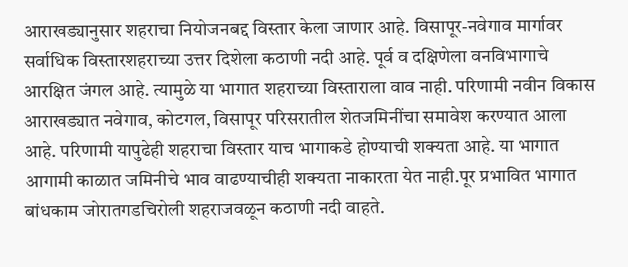आराखड्यानुसार शहराचा नियोजनबद्द विस्तार केला जाणार आहे. विसापूर-नवेगाव मार्गावर सर्वाधिक विस्तारशहराच्या उत्तर दिशेला कठाणी नदी आहे. पूर्व व दक्षिणेला वनविभागाचे आरक्षित जंगल आहे. त्यामुळे या भागात शहराच्या विस्ताराला वाव नाही. परिणामी नवीन विकास आराखड्यात नवेगाव, कोटगल, विसापूर परिसरातील शेतजमिनींचा समावेश करण्यात आला आहे. परिणामी यापुढेही शहराचा विस्तार याच भागाकडे होण्याची शक्यता आहे. या भागात आगामी काळात जमिनीचे भाव वाढण्याचीही शक्यता नाकारता येत नाही.पूर प्रभावित भागात बांधकाम जोरातगडचिरोली शहराजवळून कठाणी नदी वाहते.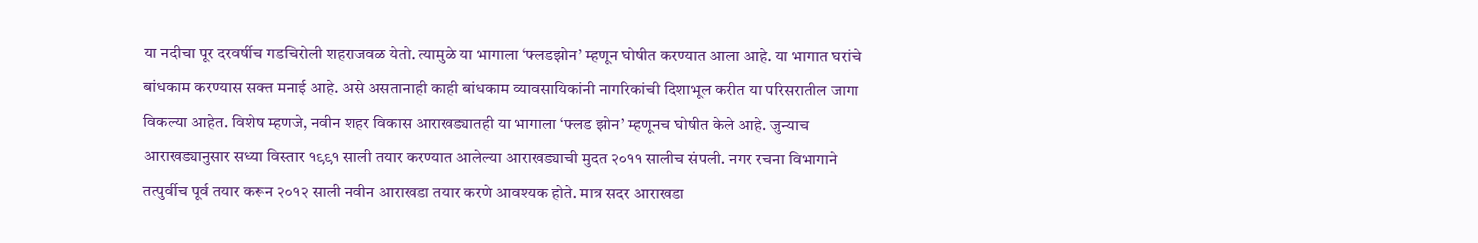या नदीचा पूर दरवर्षीच गडचिरोली शहराजवळ येतो. त्यामुळे या भागाला ‘फ्लडझोन’ म्हणून घोषीत करण्यात आला आहे. या भागात घरांचे बांधकाम करण्यास सक्त मनाई आहे. असे असतानाही काही बांधकाम व्यावसायिकांनी नागरिकांची दिशाभूल करीत या परिसरातील जागा विकल्या आहेत. विशेष म्हणजे, नवीन शहर विकास आराखड्यातही या भागाला ‘फ्लड झोन’ म्हणूनच घोषीत केले आहे. जुन्याच आराखड्यानुसार सध्या विस्तार १९९१ साली तयार करण्यात आलेल्या आराखड्याची मुदत २०११ सालीच संपली. नगर रचना विभागाने तत्पुर्वीच पूर्व तयार करून २०१२ साली नवीन आराखडा तयार करणे आवश्यक होते. मात्र सदर आराखडा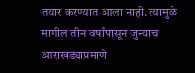तयार करण्यात आला नाही. त्यामुळे मागील तीन वर्षांपासून जुन्याच आराखड्याप्रमाणे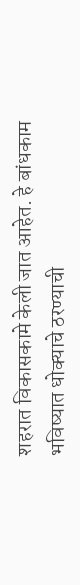शहरात विकासकामे केली जात आहेत. हे बांधकाम भविष्यात धोक्याचे ठरण्याची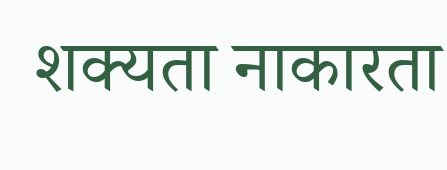शक्यता नाकारता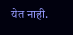येत नाही.